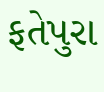ફતેપુરા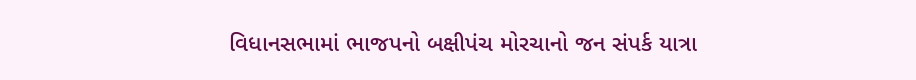વિધાનસભામાં ભાજપનો બક્ષીપંચ મોરચાનો જન સંપર્ક યાત્રા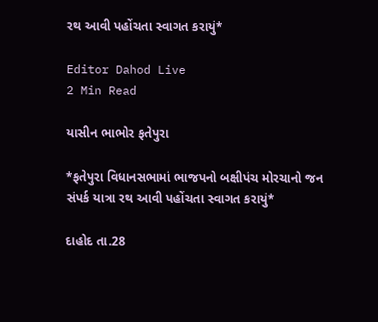રથ આવી પહોંચતા સ્વાગત કરાયું*

Editor Dahod Live
2 Min Read

યાસીન ભાભોર ફતેપુરા

*ફતેપુરા વિધાનસભામાં ભાજપનો બક્ષીપંચ મોરચાનો જન સંપર્ક યાત્રા રથ આવી પહોંચતા સ્વાગત કરાયું*

દાહોદ તા.28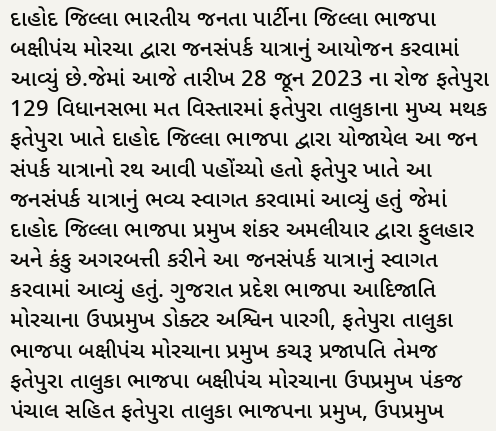દાહોદ જિલ્લા ભારતીય જનતા પાર્ટીના જિલ્લા ભાજપા બક્ષીપંચ મોરચા દ્વારા જનસંપર્ક યાત્રાનું આયોજન કરવામાં આવ્યું છે.જેમાં આજે તારીખ 28 જૂન 2023 ના રોજ ફતેપુરા 129 વિધાનસભા મત વિસ્તારમાં ફતેપુરા તાલુકાના મુખ્ય મથક ફતેપુરા ખાતે દાહોદ જિલ્લા ભાજપા દ્વારા યોજાયેલ આ જન સંપર્ક યાત્રાનો રથ આવી પહોંચ્યો હતો ફતેપુર ખાતે આ જનસંપર્ક યાત્રાનું ભવ્ય સ્વાગત કરવામાં આવ્યું હતું જેમાં દાહોદ જિલ્લા ભાજપા પ્રમુખ શંકર અમલીયાર દ્વારા ફુલહાર અને કંકુ અગરબત્તી કરીને આ જનસંપર્ક યાત્રાનું સ્વાગત કરવામાં આવ્યું હતું. ગુજરાત પ્રદેશ ભાજપા આદિજાતિ મોરચાના ઉપપ્રમુખ ડોક્ટર અશ્વિન પારગી, ફતેપુરા તાલુકા ભાજપા બક્ષીપંચ મોરચાના પ્રમુખ કચરૂ પ્રજાપતિ તેમજ ફતેપુરા તાલુકા ભાજપા બક્ષીપંચ મોરચાના ઉપપ્રમુખ પંકજ પંચાલ સહિત ફતેપુરા તાલુકા ભાજપના પ્રમુખ, ઉપપ્રમુખ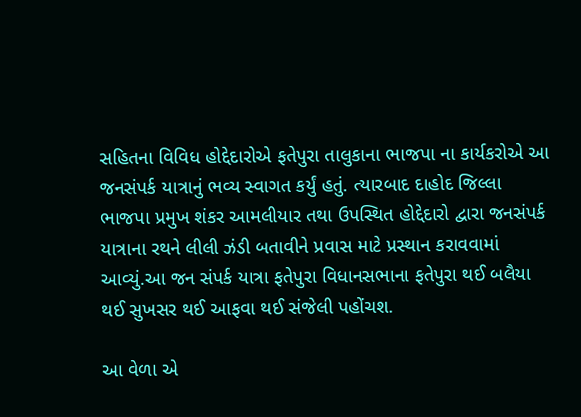સહિતના વિવિધ હોદ્દેદારોએ ફતેપુરા તાલુકાના ભાજપા ના કાર્યકરોએ આ જનસંપર્ક યાત્રાનું ભવ્ય સ્વાગત કર્યું હતું. ત્યારબાદ દાહોદ જિલ્લા ભાજપા પ્રમુખ શંકર આમલીયાર તથા ઉપસ્થિત હોદ્દેદારો દ્વારા જનસંપર્ક યાત્રાના રથને લીલી ઝંડી બતાવીને પ્રવાસ માટે પ્રસ્થાન કરાવવામાં આવ્યું.આ જન સંપર્ક યાત્રા ફતેપુરા વિધાનસભાના ફતેપુરા થઈ બલૈયા થઈ સુખસર થઈ આફવા થઈ સંજેલી પહોંચશ.

આ વેળા એ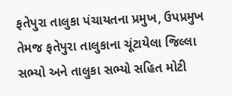ફતેપુરા તાલુકા પંચાયતના પ્રમુખ, ઉપપ્રમુખ તેમજ ફતેપુરા તાલુકાના ચૂંટાયેલા જિલ્લા સભ્યો અને તાલુકા સભ્યો સહિત મોટી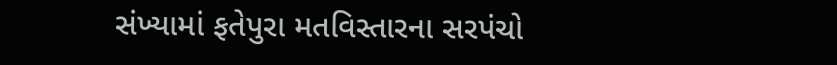સંખ્યામાં ફતેપુરા મતવિસ્તારના સરપંચો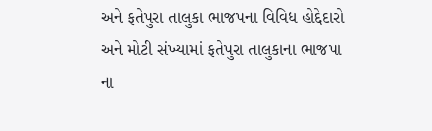અને ફતેપુરા તાલુકા ભાજપના વિવિધ હોદ્દેદારો અને મોટી સંખ્યામાં ફતેપુરા તાલુકાના ભાજપા ના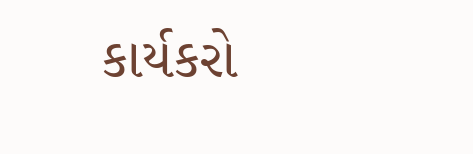કાર્યકરો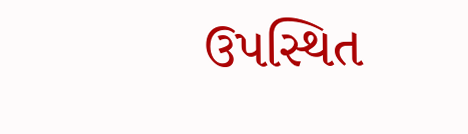ઉપસ્થિત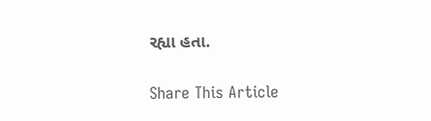રહ્યા હતા.

Share This Article